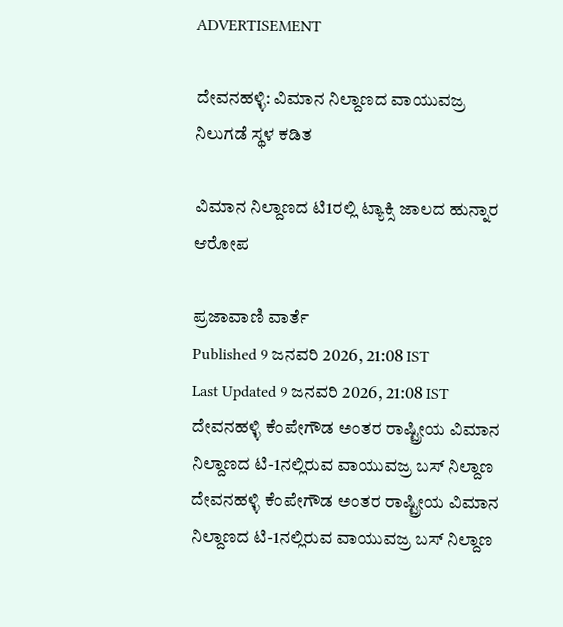ADVERTISEMENT

ದೇವನಹಳ್ಳಿ: ವಿಮಾನ ನಿಲ್ದಾಣದ ವಾಯುವಜ್ರ ನಿಲುಗಡೆ ಸ್ಥಳ ಕಡಿತ

ವಿಮಾನ ನಿಲ್ದಾಣದ ಟಿ1ರಲ್ಲಿ ಟ್ಯಾಕ್ಸಿ ಜಾಲದ ಹುನ್ನಾರ ಆರೋಪ

ಪ್ರಜಾವಾಣಿ ವಾರ್ತೆ
Published 9 ಜನವರಿ 2026, 21:08 IST
Last Updated 9 ಜನವರಿ 2026, 21:08 IST
ದೇವನಹಳ್ಳಿ ಕೆಂಪೇಗೌಡ ಅಂತರ ರಾಷ್ಟ್ರೀಯ ವಿಮಾನ ನಿಲ್ದಾಣದ ಟಿ-1ನಲ್ಲಿರುವ ವಾಯುವಜ್ರ ಬಸ್‌ ನಿಲ್ದಾಣ
ದೇವನಹಳ್ಳಿ ಕೆಂಪೇಗೌಡ ಅಂತರ ರಾಷ್ಟ್ರೀಯ ವಿಮಾನ ನಿಲ್ದಾಣದ ಟಿ-1ನಲ್ಲಿರುವ ವಾಯುವಜ್ರ ಬಸ್‌ ನಿಲ್ದಾಣ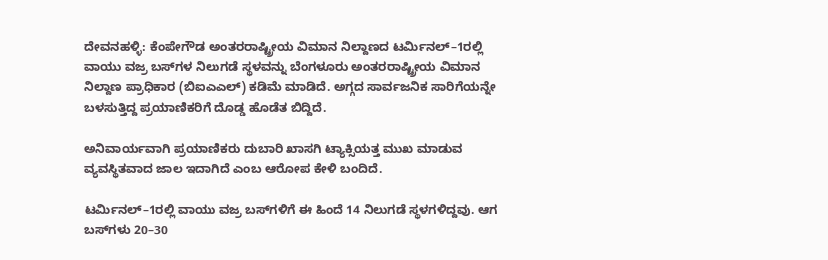ದೇವನಹಳ್ಳಿ: ಕೆಂಪೇಗೌಡ ಅಂತರರಾಷ್ಟ್ರೀಯ ವಿಮಾನ ನಿಲ್ದಾಣದ ಟರ್ಮಿನಲ್–1ರಲ್ಲಿ ವಾಯು ವಜ್ರ ಬಸ್‌ಗಳ ನಿಲುಗಡೆ ಸ್ಥಳವನ್ನು ಬೆಂಗಳೂರು ಅಂತರರಾಷ್ಟ್ರೀಯ ವಿಮಾನ ನಿಲ್ದಾಣ ಪ್ರಾಧಿಕಾರ (ಬಿಐಎಎಲ್) ಕಡಿಮೆ ಮಾಡಿದೆ. ಅಗ್ಗದ ಸಾರ್ವಜನಿಕ ಸಾರಿಗೆಯನ್ನೇ ಬಳಸುತ್ತಿದ್ದ ಪ್ರಯಾಣಿಕರಿಗೆ ದೊಡ್ಡ ಹೊಡೆತ ಬಿದ್ದಿದೆ.

ಅನಿವಾರ್ಯವಾಗಿ ಪ್ರಯಾಣಿಕರು ದುಬಾರಿ ಖಾಸಗಿ ಟ್ಯಾಕ್ಸಿಯತ್ತ ಮುಖ ಮಾಡುವ ವ್ಯವಸ್ಥಿತವಾದ ಜಾಲ ಇದಾಗಿದೆ ಎಂಬ ಆರೋಪ ಕೇಳಿ ಬಂದಿದೆ.

ಟರ್ಮಿನಲ್‌–1ರಲ್ಲಿ ವಾಯು ವಜ್ರ ಬಸ್‌ಗಳಿಗೆ ಈ ಹಿಂದೆ 14 ನಿಲುಗಡೆ ಸ್ಥಳಗಳಿದ್ದವು. ಆಗ ಬಸ್‌ಗಳು 20–30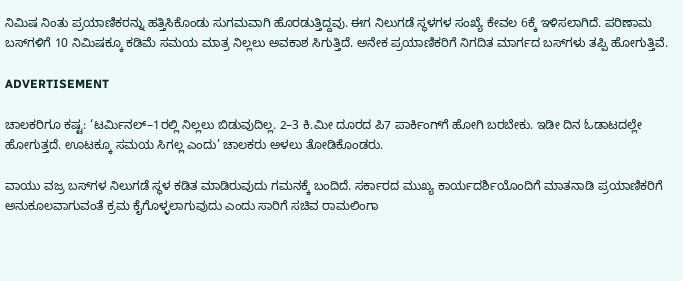ನಿಮಿಷ ನಿಂತು ಪ್ರಯಾಣಿಕರನ್ನು ಹತ್ತಿಸಿಕೊಂಡು ಸುಗಮವಾಗಿ ಹೊರಡುತ್ತಿದ್ದವು. ಈಗ ನಿಲುಗಡೆ ಸ್ಥಳಗಳ ಸಂಖ್ಯೆ ಕೇವಲ 6ಕ್ಕೆ ಇಳಿಸಲಾಗಿದೆ. ಪರಿಣಾಮ ಬಸ್‌ಗಳಿಗೆ 10 ನಿಮಿಷಕ್ಕೂ ಕಡಿಮೆ ಸಮಯ ಮಾತ್ರ ನಿಲ್ಲಲು ಅವಕಾಶ ಸಿಗುತ್ತಿದೆ. ಅನೇಕ ಪ್ರಯಾಣಿಕರಿಗೆ ನಿಗದಿತ ಮಾರ್ಗದ ಬಸ್‌ಗಳು ತಪ್ಪಿ ಹೋಗುತ್ತಿವೆ.

ADVERTISEMENT

ಚಾಲಕರಿಗೂ ಕಷ್ಟ: ‘ಟರ್ಮಿನಲ್‌–1ರಲ್ಲಿ ನಿಲ್ಲಲು ಬಿಡುವುದಿಲ್ಲ. 2–3 ಕಿ.ಮೀ ದೂರದ ಪಿ7 ಪಾರ್ಕಿಂಗ್‌ಗೆ ಹೋಗಿ ಬರಬೇಕು. ಇಡೀ ದಿನ ಓಡಾಟದಲ್ಲೇ ಹೋಗುತ್ತದೆ. ಊಟಕ್ಕೂ ಸಮಯ ಸಿಗಲ್ಲ ಎಂದು’ ಚಾಲಕರು ಅಳಲು ತೋಡಿಕೊಂಡರು.

ವಾಯು ವಜ್ರ ಬಸ್‌ಗಳ ನಿಲುಗಡೆ ಸ್ಥಳ ಕಡಿತ ಮಾಡಿರುವುದು ಗಮನಕ್ಕೆ ಬಂದಿದೆ. ಸರ್ಕಾರದ ಮುಖ್ಯ ಕಾರ್ಯದರ್ಶಿಯೊಂದಿಗೆ ಮಾತನಾಡಿ ಪ್ರಯಾಣಿಕರಿಗೆ ಅನುಕೂಲವಾಗುವಂತೆ ಕ್ರಮ ಕೈಗೊಳ್ಳಲಾಗುವುದು ಎಂದು ಸಾರಿಗೆ ಸಚಿವ ರಾಮಲಿಂಗಾ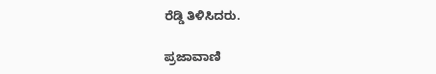ರೆಡ್ಡಿ ತಿಳಿಸಿದರು.

ಪ್ರಜಾವಾಣಿ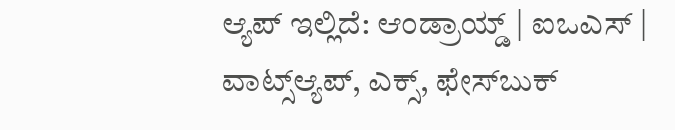ಆ್ಯಪ್ ಇಲ್ಲಿದೆ: ಆಂಡ್ರಾಯ್ಡ್ | ಐಒಎಸ್ | ವಾಟ್ಸ್ಆ್ಯಪ್, ಎಕ್ಸ್, ಫೇಸ್‌ಬುಕ್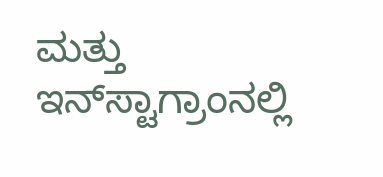ಮತ್ತು ಇನ್‌ಸ್ಟಾಗ್ರಾಂನಲ್ಲಿ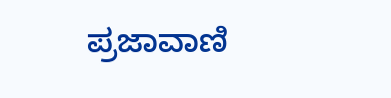ಪ್ರಜಾವಾಣಿ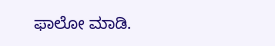ಫಾಲೋ ಮಾಡಿ.